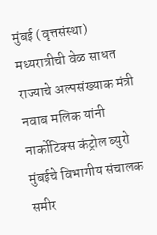मुंबई (वृत्तसंस्था) मध्यरात्रीची वेळ साधत राज्याचे अल्पसंख्याक मंत्री नवाब मलिक यांनी नार्कोटिक्स कंट्रोल ब्युरो मुंबईचे विभागीय संचालक समीर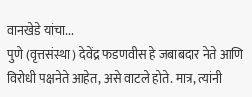वानखेडे यांचा...
पुणे (वृत्तसंस्था) देवेंद्र फडणवीस हे जबाबदार नेते आणि विरोधी पक्षनेते आहेत, असे वाटले होते. मात्र, त्यांनी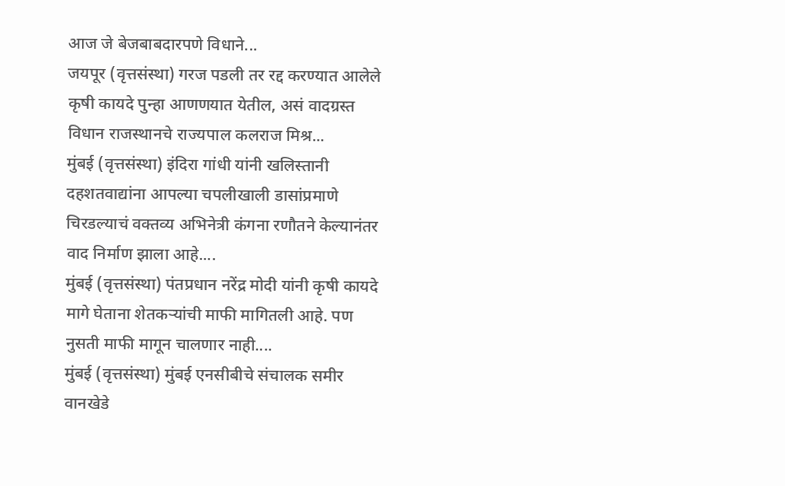आज जे बेजबाबदारपणे विधाने...
जयपूर (वृत्तसंस्था) गरज पडली तर रद्द करण्यात आलेले कृषी कायदे पुन्हा आणणयात येतील, असं वादग्रस्त विधान राजस्थानचे राज्यपाल कलराज मिश्र...
मुंबई (वृत्तसंस्था) इंदिरा गांधी यांनी खलिस्तानी दहशतवाद्यांना आपल्या चपलीखाली डासांप्रमाणे चिरडल्याचं वक्तव्य अभिनेत्री कंगना रणौतने केल्यानंतर वाद निर्माण झाला आहे....
मुंबई (वृत्तसंस्था) पंतप्रधान नरेंद्र मोदी यांनी कृषी कायदे मागे घेताना शेतकऱ्यांची माफी मागितली आहे. पण नुसती माफी मागून चालणार नाही....
मुंबई (वृत्तसंस्था) मुंबई एनसीबीचे संचालक समीर वानखेडे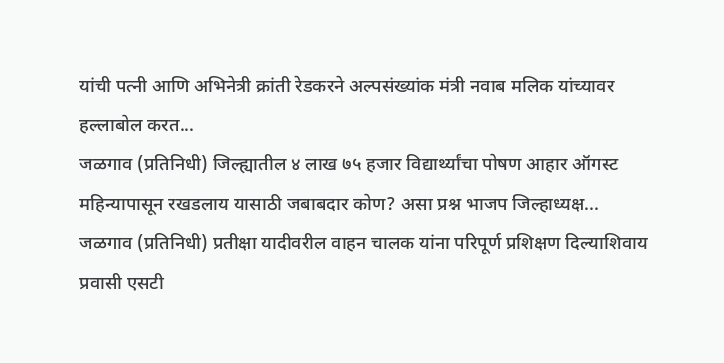यांची पत्नी आणि अभिनेत्री क्रांती रेडकरने अल्पसंख्यांक मंत्री नवाब मलिक यांच्यावर हल्लाबोल करत...
जळगाव (प्रतिनिधी) जिल्ह्यातील ४ लाख ७५ हजार विद्यार्थ्यांचा पोषण आहार ऑगस्ट महिन्यापासून रखडलाय यासाठी जबाबदार कोण? असा प्रश्न भाजप जिल्हाध्यक्ष...
जळगाव (प्रतिनिधी) प्रतीक्षा यादीवरील वाहन चालक यांना परिपूर्ण प्रशिक्षण दिल्याशिवाय प्रवासी एसटी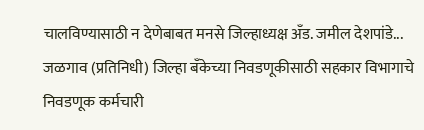चालविण्यासाठी न देणेबाबत मनसे जिल्हाध्यक्ष अँड. जमील देशपांडे...
जळगाव (प्रतिनिधी) जिल्हा बँकेच्या निवडणूकीसाठी सहकार विभागाचे निवडणूक कर्मचारी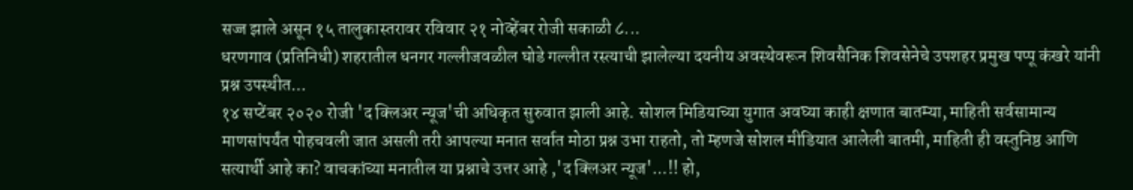सज्ज झाले असून १५ तालुकास्तरावर रविवार २१ नोव्हेंबर रोजी सकाळी ८...
धरणगाव (प्रतिनिधी) शहरातील धनगर गल्लीजवळील घोडे गल्लीत रस्त्याची झालेल्या दयनीय अवस्थेवरून शिवसैनिक शिवसेनेचे उपशहर प्रमुख पप्पू कंखरे यांनी प्रश्न उपस्थीत...
१४ सप्टेंबर २०२० रोजी 'द क्लिअर न्यूज'ची अधिकृत सुरुवात झाली आहे. सोशल मिडियाच्या युगात अवघ्या काही क्षणात बातम्या, माहिती सर्वसामान्य माणसांपर्यंत पोहचवली जात असली तरी आपल्या मनात सर्वात मोठा प्रश्न उभा राहतो, तो म्हणजे सोशल मीडियात आलेली बातमी, माहिती ही वस्तुनिष्ठ आणि सत्यार्थी आहे का? वाचकांच्या मनातील या प्रश्नाचे उत्तर आहे ,'द क्लिअर न्यूज'...!! हो,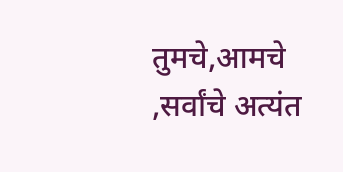तुमचे,आमचे ,सर्वांचे अत्यंत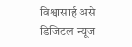विश्वासार्ह असे डिजिटल न्यूज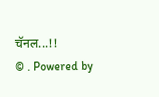चॅनल...!!
© . Powered by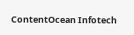ContentOcean Infotech